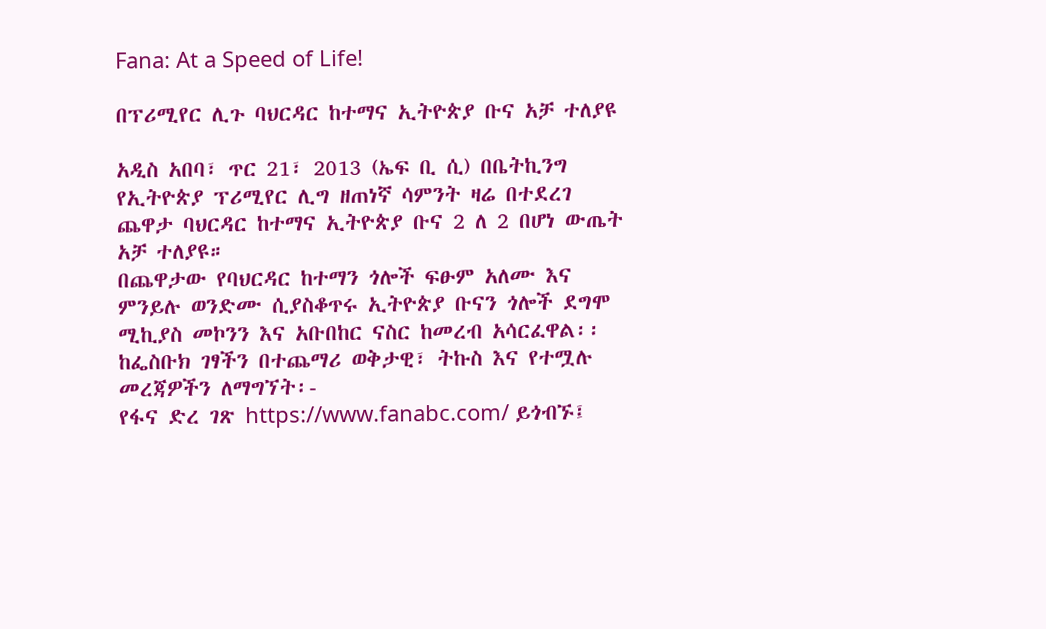Fana: At a Speed of Life!

በፕሪሚየር ሊጉ ባህርዳር ከተማና ኢትዮጵያ ቡና አቻ ተለያዩ

አዲስ አበባ፣ ጥር 21፣ 2013 (ኤፍ ቢ ሲ) በቤትኪንግ የኢትዮጵያ ፕሪሚየር ሊግ ዘጠነኛ ሳምንት ዛሬ በተደረገ ጨዋታ ባህርዳር ከተማና ኢትዮጵያ ቡና 2 ለ 2 በሆነ ውጤት አቻ ተለያዩ።
በጨዋታው የባህርዳር ከተማን ጎሎች ፍፁም አለሙ እና ምንይሉ ወንድሙ ሲያስቆጥሩ ኢትዮጵያ ቡናን ጎሎች ደግሞ ሚኪያስ መኮንን እና አቡበከር ናስር ከመረብ አሳርፈዋል፡፡
ከፌስቡክ ገፃችን በተጨማሪ ወቅታዊ፣ ትኩስ እና የተሟሉ መረጃዎችን ለማግኘት፡-
የፋና ድረ ገጽ https://www.fanabc.com/ ይጎብኙ፤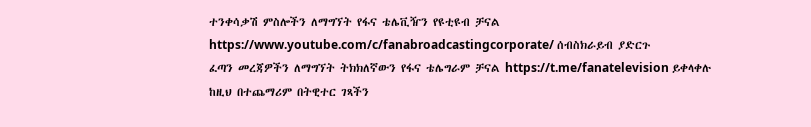ተንቀሳቃሽ ምስሎችን ለማግኘት የፋና ቴሌቪዥን የዩቲዩብ ቻናል https://www.youtube.com/c/fanabroadcastingcorporate/ ሰብስክራይብ ያድርጉ
ፈጣን መረጃዎችን ለማግኘት ትክክለኛውን የፋና ቴሌግራም ቻናል https://t.me/fanatelevision ይቀላቀሉ
ከዚህ በተጨማሪም በትዊተር ገጻችን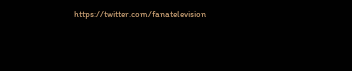https://twitter.com/fanatelevision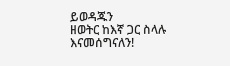ይወዳጁን
ዘወትር ከእኛ ጋር ስላሉ እናመሰግናለን!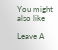You might also like

Leave A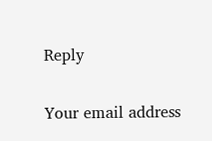Reply

Your email address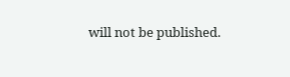will not be published.